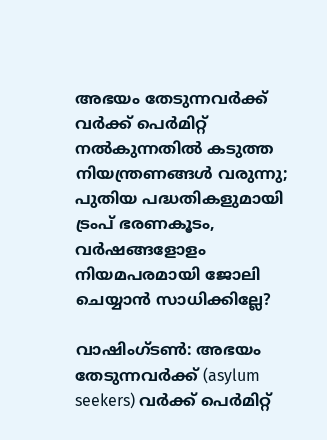അഭയം തേടുന്നവർക്ക് വർക്ക് പെർമിറ്റ് നൽകുന്നതിൽ കടുത്ത നിയന്ത്രണങ്ങൾ വരുന്നു; പുതിയ പദ്ധതികളുമായി ട്രംപ് ഭരണകൂടം, വർഷങ്ങളോളം നിയമപരമായി ജോലി ചെയ്യാൻ സാധിക്കില്ലേ?

വാഷിംഗ്ടൺ: അഭയം തേടുന്നവർക്ക് (asylum seekers) വർക്ക് പെർമിറ്റ്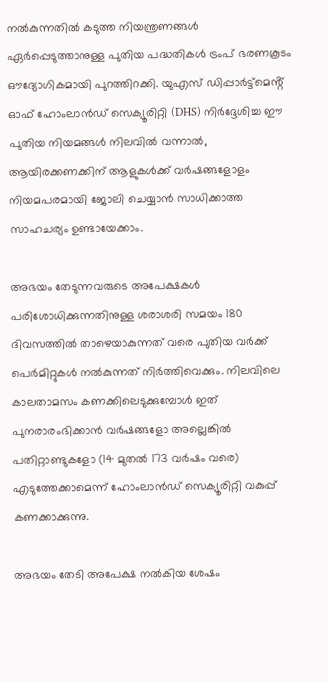നൽകുന്നതിൽ കടുത്ത നിയന്ത്രണങ്ങൾ ഏർപ്പെടുത്താനുള്ള പുതിയ പദ്ധതികൾ ട്രംപ് ഭരണകൂടം ഔദ്യോഗികമായി പുറത്തിറക്കി. യുഎസ് ഡിപ്പാർട്ട്മെൻ്റ് ഓഫ് ഹോംലാൻഡ് സെക്യൂരിറ്റി (DHS) നിർദ്ദേശിച്ച ഈ പുതിയ നിയമങ്ങൾ നിലവിൽ വന്നാൽ, ആയിരക്കണക്കിന് ആളുകൾക്ക് വർഷങ്ങളോളം നിയമപരമായി ജോലി ചെയ്യാൻ സാധിക്കാത്ത സാഹചര്യം ഉണ്ടായേക്കാം.

അഭയം തേടുന്നവരുടെ അപേക്ഷകൾ പരിശോധിക്കുന്നതിനുള്ള ശരാശരി സമയം 180 ദിവസത്തിൽ താഴെയാകുന്നത് വരെ പുതിയ വർക്ക് പെർമിറ്റുകൾ നൽകുന്നത് നിർത്തിവെക്കും. നിലവിലെ കാലതാമസം കണക്കിലെടുക്കുമ്പോൾ ഇത് പുനരാരംഭിക്കാൻ വർഷങ്ങളോ അല്ലെങ്കിൽ പതിറ്റാണ്ടുകളോ (14 മുതൽ 173 വർഷം വരെ) എടുത്തേക്കാമെന്ന് ഹോംലാൻഡ് സെക്യൂരിറ്റി വകുപ്പ് കണക്കാക്കുന്നു.

അഭയം തേടി അപേക്ഷ നൽകിയ ശേഷം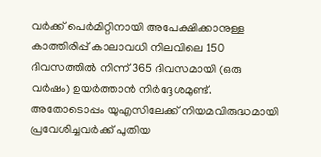വർക്ക് പെർമിറ്റിനായി അപേക്ഷിക്കാനുള്ള കാത്തിരിപ്പ് കാലാവധി നിലവിലെ 150 ദിവസത്തിൽ നിന്ന് 365 ദിവസമായി (ഒരു വർഷം) ഉയർത്താൻ നിർദ്ദേശമുണ്ട്. അതോടൊപ്പം യുഎസിലേക്ക് നിയമവിരുദ്ധമായി പ്രവേശിച്ചവർക്ക് പുതിയ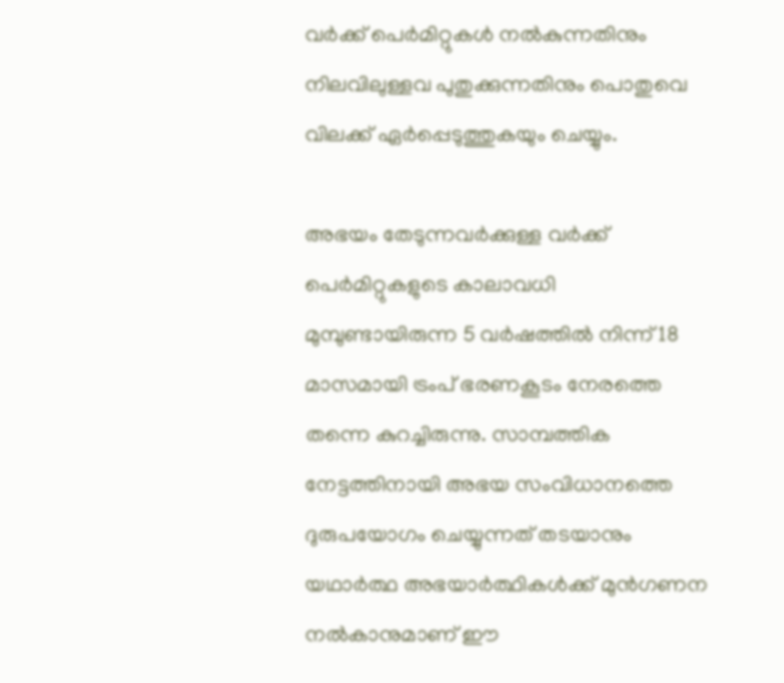വർക്ക് പെർമിറ്റുകൾ നൽകുന്നതിനും നിലവിലുള്ളവ പുതുക്കുന്നതിനും പൊതുവെ വിലക്ക് ഏർപ്പെടുത്തുകയും ചെയ്യും.

അഭയം തേടുന്നവർക്കുള്ള വർക്ക് പെർമിറ്റുകളുടെ കാലാവധി മുമ്പുണ്ടായിരുന്ന 5 വർഷത്തിൽ നിന്ന് 18 മാസമായി ട്രംപ് ഭരണകൂടം നേരത്തെ തന്നെ കുറച്ചിരുന്നു. സാമ്പത്തിക നേട്ടത്തിനായി അഭയ സംവിധാനത്തെ ദുരുപയോഗം ചെയ്യുന്നത് തടയാനും യഥാർത്ഥ അഭയാർത്ഥികൾക്ക് മുൻഗണന നൽകാനുമാണ് ഈ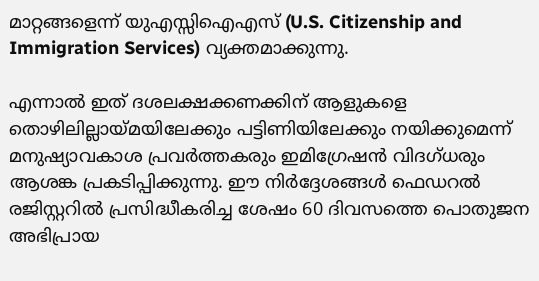മാറ്റങ്ങളെന്ന് യുഎസ്സിഐഎസ് (U.S. Citizenship and Immigration Services) വ്യക്തമാക്കുന്നു.

എന്നാൽ ഇത് ദശലക്ഷക്കണക്കിന് ആളുകളെ തൊഴിലില്ലായ്മയിലേക്കും പട്ടിണിയിലേക്കും നയിക്കുമെന്ന് മനുഷ്യാവകാശ പ്രവർത്തകരും ഇമിഗ്രേഷൻ വിദഗ്ധരും ആശങ്ക പ്രകടിപ്പിക്കുന്നു. ഈ നിർദ്ദേശങ്ങൾ ഫെഡറൽ രജിസ്റ്ററിൽ പ്രസിദ്ധീകരിച്ച ശേഷം 60 ദിവസത്തെ പൊതുജന അഭിപ്രായ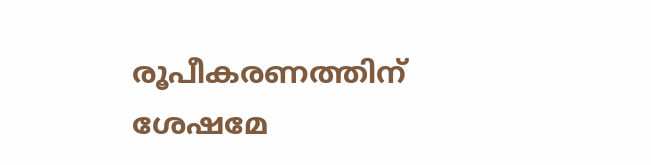രൂപീകരണത്തിന് ശേഷമേ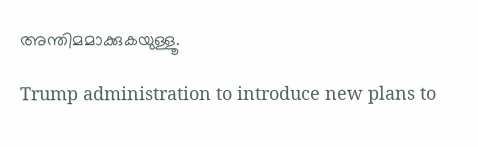അന്തിമമാക്കുകയുള്ളൂ.

Trump administration to introduce new plans to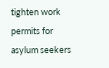tighten work permits for asylum seekers